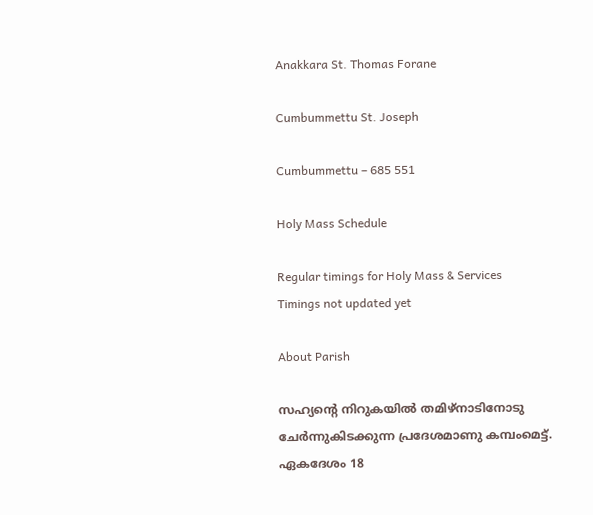Anakkara St. Thomas Forane

Cumbummettu St. Joseph

Cumbummettu – 685 551

Holy Mass Schedule

Regular timings for Holy Mass & Services
Timings not updated yet

About Parish

സഹ്യന്‍റെ നിറുകയില്‍ തമിഴ്നാടിനോടു ചേര്‍ന്നുകിടക്കുന്ന പ്രദേശമാണു കമ്പംമെട്ട്. ഏകദേശം 18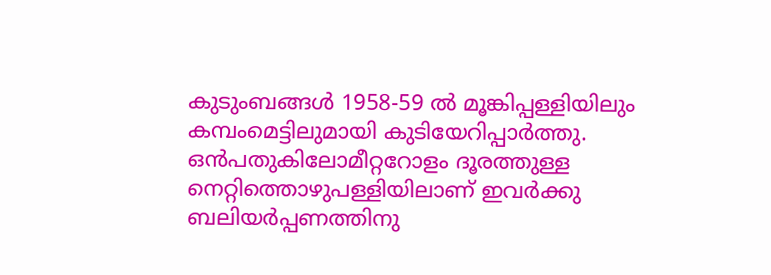കുടുംബങ്ങള്‍ 1958-59 ല്‍ മൂങ്കിപ്പള്ളിയിലും കമ്പംമെട്ടിലുമായി കുടിയേറിപ്പാര്‍ത്തു.
ഒന്‍പതുകിലോമീറ്ററോളം ദൂരത്തുള്ള നെറ്റിത്തൊഴുപള്ളിയിലാണ് ഇവര്‍ക്കു ബലിയര്‍പ്പണത്തിനു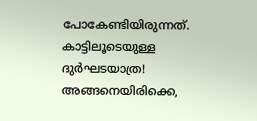പോകേണ്ടിയിരുന്നത്. കാട്ടിലൂടെയുള്ള ദുര്‍ഘടയാത്ര! അങ്ങനെയിരിക്കെ,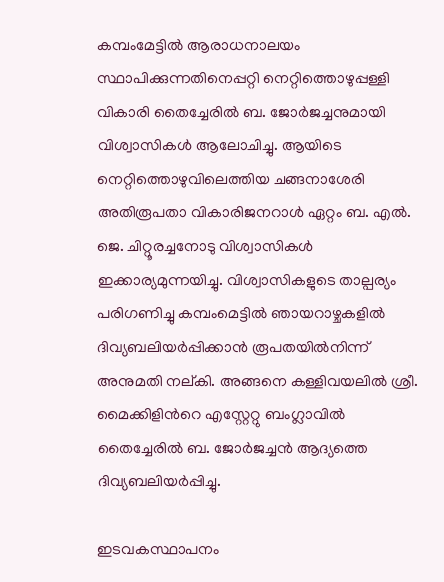കമ്പംമേട്ടില്‍ ആരാധനാലയം സ്ഥാപിക്കുന്നതിനെപ്പറ്റി നെറ്റിത്തൊഴുപ്പള്ളി വികാരി തൈച്ചേരില്‍ ബ. ജോര്‍ജച്ചനുമായി വിശ്വാസികള്‍ ആലോചിച്ചു. ആയിടെ നെറ്റിത്തൊഴുവിലെത്തിയ ചങ്ങനാശേരി അതിരൂപതാ വികാരിജനറാള്‍ ഏറ്റം ബ. എല്‍. ജെ. ചിറ്റൂരച്ചനോടു വിശ്വാസികള്‍ ഇക്കാര്യമുന്നയിച്ചു. വിശ്വാസികളുടെ താല്പര്യം പരിഗണിച്ചു കമ്പംമെട്ടില്‍ ഞായറാഴ്ചകളില്‍ ദിവ്യബലിയര്‍പ്പിക്കാന്‍ രൂപതയില്‍നിന്ന് അനുമതി നല്കി. അങ്ങനെ കള്ളിവയലില്‍ ശ്രീ. മൈക്കിളിന്‍റെ എസ്റ്റേറ്റു ബംഗ്ലാവില്‍ തൈച്ചേരില്‍ ബ. ജോര്‍ജച്ചന്‍ ആദ്യത്തെ ദിവ്യബലിയര്‍പ്പിച്ചു.

ഇടവകസ്ഥാപനം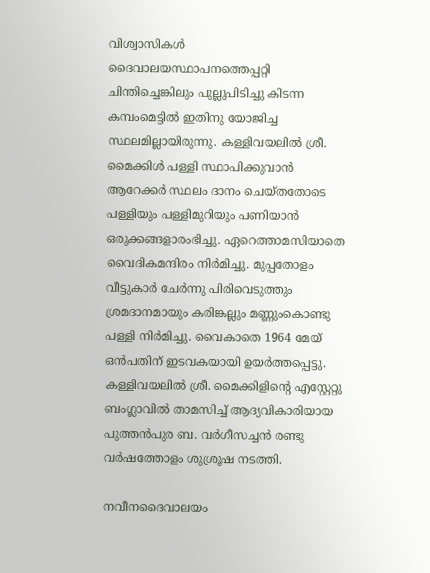വിശ്വാസികള്‍ ദൈവാലയസ്ഥാപനത്തെപ്പറ്റി ചിന്തിച്ചെങ്കിലും പുല്ലുപിടിച്ചു കിടന്ന കമ്പംമെട്ടില്‍ ഇതിനു യോജിച്ച സ്ഥലമില്ലായിരുന്നു. കള്ളിവയലില്‍ ശ്രീ. മൈക്കിള്‍ പള്ളി സ്ഥാപിക്കുവാന്‍ ആറേക്കര്‍ സ്ഥലം ദാനം ചെയ്തതോടെ പള്ളിയും പള്ളിമുറിയും പണിയാന്‍ ഒരുക്കങ്ങളാരംഭിച്ചു. ഏറെത്താമസിയാതെ വൈദികമന്ദിരം നിര്‍മിച്ചു. മുപ്പതോളം വീട്ടുകാര്‍ ചേര്‍ന്നു പിരിവെടുത്തും ശ്രമദാനമായും കരിങ്കല്ലും മണ്ണുംകൊണ്ടു പള്ളി നിര്‍മിച്ചു. വൈകാതെ 1964 മേയ് ഒന്‍പതിന് ഇടവകയായി ഉയര്‍ത്തപ്പെട്ടു. കള്ളിവയലില്‍ ശ്രീ. മൈക്കിളിന്‍റെ എസ്റ്റേറ്റു ബംഗ്ലാവില്‍ താമസിച്ച് ആദ്യവികാരിയായ പുത്തന്‍പുര ബ. വര്‍ഗീസച്ചന്‍ രണ്ടു വര്‍ഷത്തോളം ശുശ്രൂഷ നടത്തി.

നവീനദൈവാലയം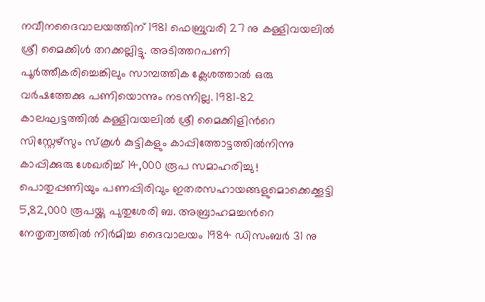നവീനദൈവാലയത്തിന് 1981 ഫെബ്രുവരി 27 നു കള്ളിവയലില്‍ ശ്രീ മൈക്കിള്‍ തറക്കല്ലിട്ടു. അടിത്തറപണി പൂര്‍ത്തീകരിച്ചെങ്കിലും സാമ്പത്തിക ക്ലേശത്താല്‍ ഒരു വര്‍ഷത്തേക്കു പണിയൊന്നും നടന്നില്ല. 1981-82 കാലഘട്ടത്തില്‍ കള്ളിവയലില്‍ ശ്രീ മൈക്കിളിന്‍റെ സിസ്റ്റേഴ്സും സ്കൂള്‍ കുട്ടികളും കാപ്പിത്തോട്ടത്തില്‍നിന്നു കാപ്പിക്കുരു ശേഖരിച്ച് 14,000 രൂപ സമാഹരിച്ചു ! പൊതുപ്പണിയും പണപ്പിരിവും ഇതരസഹായങ്ങളുമൊക്കെക്കൂട്ടി 5,82,000 രൂപയ്ക്കു പുതുശേരി ബ. അബ്രാഹമച്ചന്‍റെ നേതൃത്വത്തില്‍ നിര്‍മിച്ച ദൈവാലയം 1984 ഡിസംബര്‍ 31 നു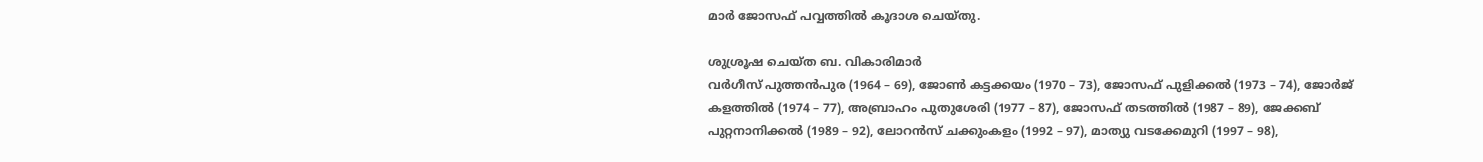മാര്‍ ജോസഫ് പവ്വത്തില്‍ കൂദാശ ചെയ്തു.

ശുശ്രൂഷ ചെയ്ത ബ. വികാരിമാര്‍
വര്‍ഗീസ് പുത്തന്‍പുര (1964 – 69), ജോണ്‍ കട്ടക്കയം (1970 – 73), ജോസഫ് പുളിക്കല്‍ (1973 – 74), ജോര്‍ജ് കളത്തില്‍ (1974 – 77), അബ്രാഹം പുതുശേരി (1977 – 87), ജോസഫ് തടത്തില്‍ (1987 – 89), ജേക്കബ് പുറ്റനാനിക്കല്‍ (1989 – 92), ലോറന്‍സ് ചക്കുംകളം (1992 – 97), മാത്യു വടക്കേമുറി (1997 – 98),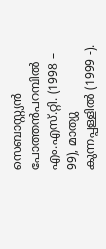സെബാസ്റ്റ്യന്‍ പോത്തന്‍പറമ്പില്‍ എം.എസ്.റ്റി. (1998 – 99), മാത്യു കുന്നപ്പള്ളില്‍ (1999 -).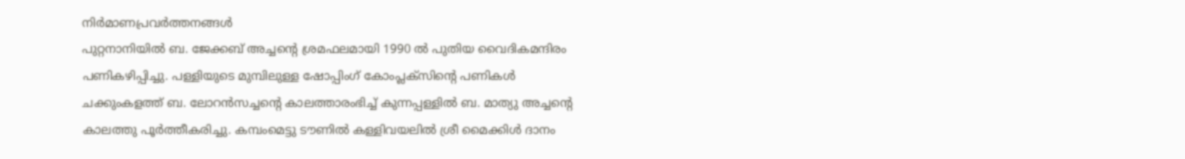നിര്‍മാണപ്രവര്‍ത്തനങ്ങള്‍
പുറ്റനാനിയില്‍ ബ. ജേക്കബ് അച്ചന്‍റെ ശ്രമഫലമായി 1990 ല്‍ പുതിയ വൈദികമന്ദിരം പണികഴിപ്പിച്ചു. പള്ളിയുടെ മുമ്പിലുള്ള ഷോപ്പിംഗ് കോംപ്ലക്സിന്‍റെ പണികള്‍ ചക്കുംകളത്ത് ബ. ലോറന്‍സച്ചന്‍റെ കാലത്താരംഭിച്ച് കുന്നപ്പള്ളില്‍ ബ. മാത്യു അച്ചന്‍റെ കാലത്തു പൂര്‍ത്തീകരിച്ചു. കമ്പംമെട്ടു ടൗണില്‍ കള്ളിവയലില്‍ ശ്രീ മൈക്കിള്‍ ദാനം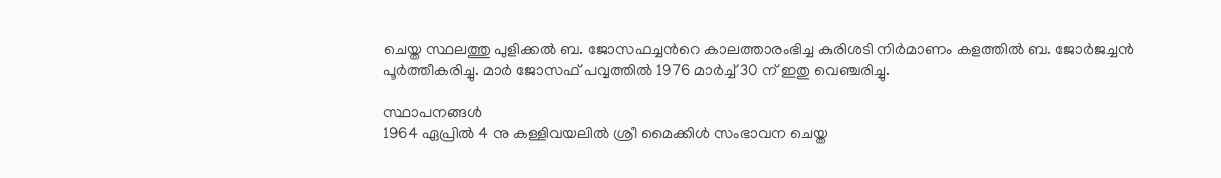ചെയ്ത സ്ഥലത്തു പുളിക്കല്‍ ബ. ജോസഫച്ചന്‍റെ കാലത്താരംഭിച്ച കുരിശടി നിര്‍മാണം കളത്തില്‍ ബ. ജോര്‍ജച്ചന്‍ പൂര്‍ത്തീകരിച്ചു. മാര്‍ ജോസഫ് പവ്വത്തില്‍ 1976 മാര്‍ച്ച് 30 ന് ഇതു വെഞ്ചരിച്ചു.

സ്ഥാപനങ്ങള്‍
1964 ഏപ്രില്‍ 4 നു കള്ളിവയലില്‍ ശ്രീ മൈക്കിള്‍ സംഭാവന ചെയ്ത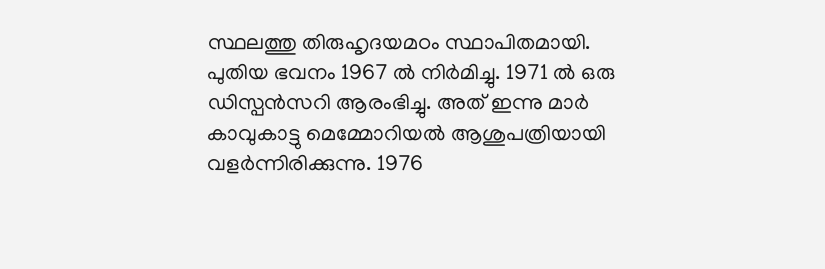സ്ഥലത്തു തിരുഹൃദയമഠം സ്ഥാപിതമായി. പുതിയ ഭവനം 1967 ല്‍ നിര്‍മിച്ചു. 1971 ല്‍ ഒരു ഡിസ്പന്‍സറി ആരംഭിച്ചു. അത് ഇന്നു മാര്‍ കാവുകാട്ടു മെമ്മോറിയല്‍ ആശുപത്രിയായി വളര്‍ന്നിരിക്കുന്നു. 1976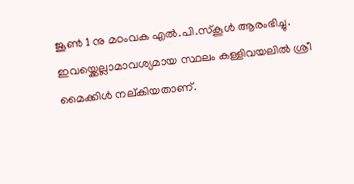ജൂണ്‍ 1 നു മഠംവക എല്‍.പി.സ്കൂള്‍ ആരംഭിച്ചു. ഇവയ്ക്കെല്ലാമാവശ്യമായ സ്ഥലം കള്ളിവയലില്‍ ശ്രീ മൈക്കിള്‍ നല്കിയതാണ്.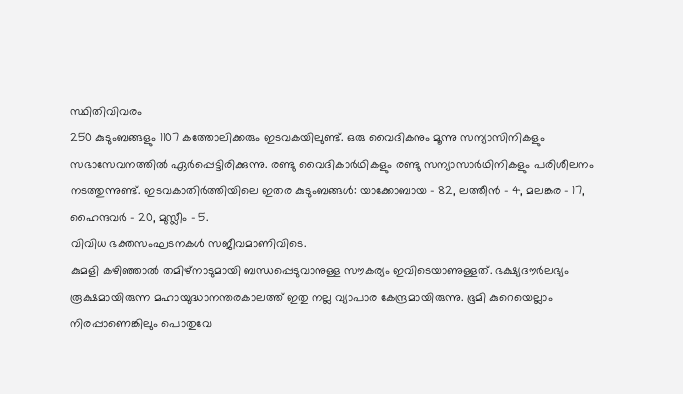സ്ഥിതിവിവരം
250 കുടുംബങ്ങളും 1107 കത്തോലിക്കരും ഇടവകയിലുണ്ട്. ഒരു വൈദികനും മൂന്നു സന്യാസിനികളും സഭാസേവനത്തില്‍ ഏര്‍പ്പെട്ടിരിക്കുന്നു. രണ്ടു വൈദികാര്‍ഥികളും രണ്ടു സന്യാസാര്‍ഥിനികളും പരിശീലനം നടത്തുന്നുണ്ട്. ഇടവകാതിര്‍ത്തിയിലെ ഇതര കുടുംബങ്ങള്‍: യാക്കോബായ – 82, ലത്തീന്‍ – 4, മലങ്കര – 17, ഹൈന്ദവര്‍ – 20, മുസ്ലീം – 5.
വിവിധ ഭക്തസംഘടനകള്‍ സജീവമാണിവിടെ.
കുമളി കഴിഞ്ഞാല്‍ തമിഴ്നാടുമായി ബന്ധപ്പെടുവാനുള്ള സൗകര്യം ഇവിടെയാണുള്ളത്. ഭക്ഷ്യദൗര്‍ലഭ്യം രൂക്ഷമായിരുന്ന മഹായുദ്ധാനന്തരകാലത്ത് ഇതു നല്ല വ്യാപാര കേന്ദ്രമായിരുന്നു. ഭൂമി കുറെയെല്ലാം നിരപ്പാണെങ്കിലും പൊതുവേ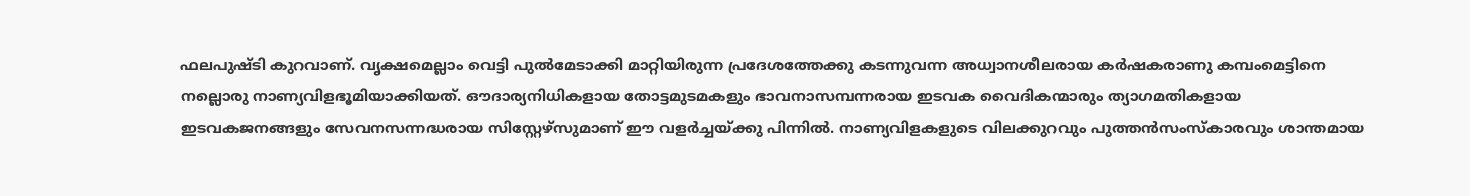ഫലപുഷ്ടി കുറവാണ്. വൃക്ഷമെല്ലാം വെട്ടി പുല്‍മേടാക്കി മാറ്റിയിരുന്ന പ്രദേശത്തേക്കു കടന്നുവന്ന അധ്വാനശീലരായ കര്‍ഷകരാണു കമ്പംമെട്ടിനെ നല്ലൊരു നാണ്യവിളഭൂമിയാക്കിയത്. ഔദാര്യനിധികളായ തോട്ടമുടമകളും ഭാവനാസമ്പന്നരായ ഇടവക വൈദികന്മാരും ത്യാഗമതികളായ ഇടവകജനങ്ങളും സേവനസന്നദ്ധരായ സിസ്റ്റേഴ്സുമാണ് ഈ വളര്‍ച്ചയ്ക്കു പിന്നില്‍. നാണ്യവിളകളുടെ വിലക്കുറവും പുത്തന്‍സംസ്കാരവും ശാന്തമായ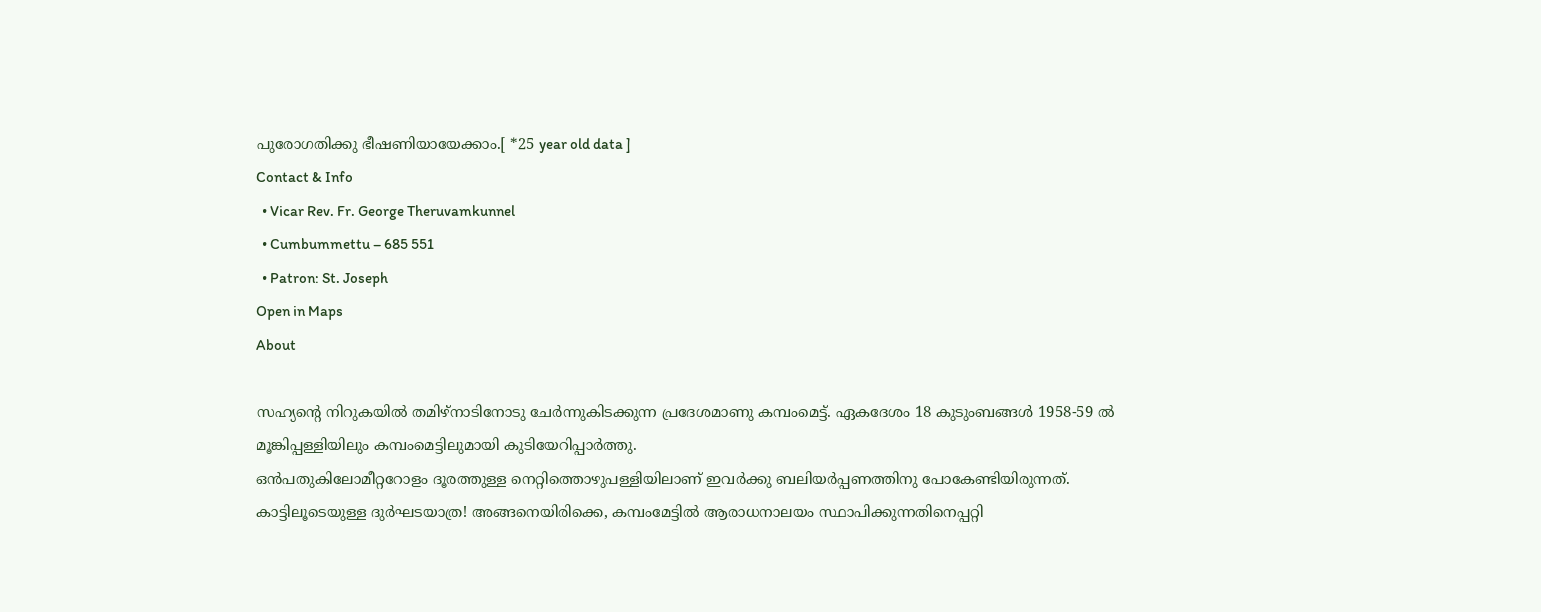പുരോഗതിക്കു ഭീഷണിയായേക്കാം.[ *25 year old data ]
Contact & Info
  • Vicar Rev. Fr. George Theruvamkunnel
  • Cumbummettu – 685 551
  • Patron: St. Joseph
Open in Maps
About

സഹ്യന്‍റെ നിറുകയില്‍ തമിഴ്നാടിനോടു ചേര്‍ന്നുകിടക്കുന്ന പ്രദേശമാണു കമ്പംമെട്ട്. ഏകദേശം 18 കുടുംബങ്ങള്‍ 1958-59 ല്‍ മൂങ്കിപ്പള്ളിയിലും കമ്പംമെട്ടിലുമായി കുടിയേറിപ്പാര്‍ത്തു.
ഒന്‍പതുകിലോമീറ്ററോളം ദൂരത്തുള്ള നെറ്റിത്തൊഴുപള്ളിയിലാണ് ഇവര്‍ക്കു ബലിയര്‍പ്പണത്തിനു പോകേണ്ടിയിരുന്നത്. കാട്ടിലൂടെയുള്ള ദുര്‍ഘടയാത്ര! അങ്ങനെയിരിക്കെ, കമ്പംമേട്ടില്‍ ആരാധനാലയം സ്ഥാപിക്കുന്നതിനെപ്പറ്റി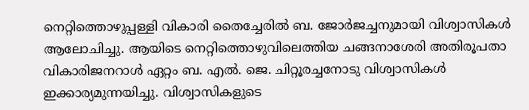നെറ്റിത്തൊഴുപ്പള്ളി വികാരി തൈച്ചേരില്‍ ബ. ജോര്‍ജച്ചനുമായി വിശ്വാസികള്‍ ആലോചിച്ചു. ആയിടെ നെറ്റിത്തൊഴുവിലെത്തിയ ചങ്ങനാശേരി അതിരൂപതാ വികാരിജനറാള്‍ ഏറ്റം ബ. എല്‍. ജെ. ചിറ്റൂരച്ചനോടു വിശ്വാസികള്‍ ഇക്കാര്യമുന്നയിച്ചു. വിശ്വാസികളുടെ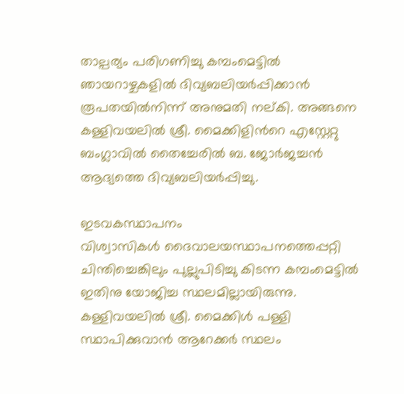താല്പര്യം പരിഗണിച്ചു കമ്പംമെട്ടില്‍ ഞായറാഴ്ചകളില്‍ ദിവ്യബലിയര്‍പ്പിക്കാന്‍ രൂപതയില്‍നിന്ന് അനുമതി നല്കി. അങ്ങനെ കള്ളിവയലില്‍ ശ്രീ. മൈക്കിളിന്‍റെ എസ്റ്റേറ്റു ബംഗ്ലാവില്‍ തൈച്ചേരില്‍ ബ. ജോര്‍ജച്ചന്‍ ആദ്യത്തെ ദിവ്യബലിയര്‍പ്പിച്ചു.

ഇടവകസ്ഥാപനം
വിശ്വാസികള്‍ ദൈവാലയസ്ഥാപനത്തെപ്പറ്റി ചിന്തിച്ചെങ്കിലും പുല്ലുപിടിച്ചു കിടന്ന കമ്പംമെട്ടില്‍ ഇതിനു യോജിച്ച സ്ഥലമില്ലായിരുന്നു. കള്ളിവയലില്‍ ശ്രീ. മൈക്കിള്‍ പള്ളി സ്ഥാപിക്കുവാന്‍ ആറേക്കര്‍ സ്ഥലം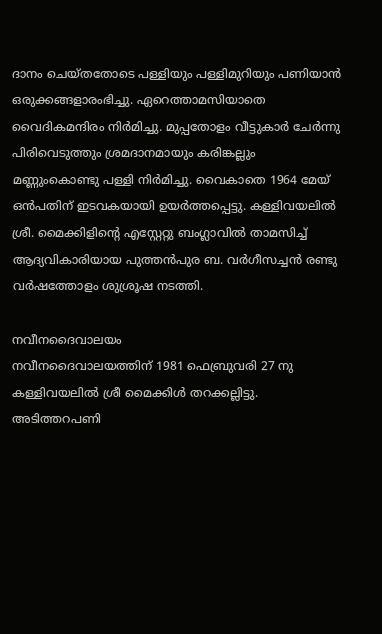ദാനം ചെയ്തതോടെ പള്ളിയും പള്ളിമുറിയും പണിയാന്‍ ഒരുക്കങ്ങളാരംഭിച്ചു. ഏറെത്താമസിയാതെ വൈദികമന്ദിരം നിര്‍മിച്ചു. മുപ്പതോളം വീട്ടുകാര്‍ ചേര്‍ന്നു പിരിവെടുത്തും ശ്രമദാനമായും കരിങ്കല്ലും മണ്ണുംകൊണ്ടു പള്ളി നിര്‍മിച്ചു. വൈകാതെ 1964 മേയ് ഒന്‍പതിന് ഇടവകയായി ഉയര്‍ത്തപ്പെട്ടു. കള്ളിവയലില്‍ ശ്രീ. മൈക്കിളിന്‍റെ എസ്റ്റേറ്റു ബംഗ്ലാവില്‍ താമസിച്ച് ആദ്യവികാരിയായ പുത്തന്‍പുര ബ. വര്‍ഗീസച്ചന്‍ രണ്ടു വര്‍ഷത്തോളം ശുശ്രൂഷ നടത്തി.

നവീനദൈവാലയം
നവീനദൈവാലയത്തിന് 1981 ഫെബ്രുവരി 27 നു കള്ളിവയലില്‍ ശ്രീ മൈക്കിള്‍ തറക്കല്ലിട്ടു. അടിത്തറപണി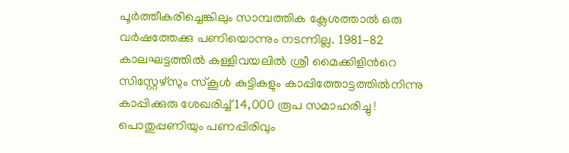പൂര്‍ത്തീകരിച്ചെങ്കിലും സാമ്പത്തിക ക്ലേശത്താല്‍ ഒരു വര്‍ഷത്തേക്കു പണിയൊന്നും നടന്നില്ല. 1981-82 കാലഘട്ടത്തില്‍ കള്ളിവയലില്‍ ശ്രീ മൈക്കിളിന്‍റെ സിസ്റ്റേഴ്സും സ്കൂള്‍ കുട്ടികളും കാപ്പിത്തോട്ടത്തില്‍നിന്നു കാപ്പിക്കുരു ശേഖരിച്ച് 14,000 രൂപ സമാഹരിച്ചു ! പൊതുപ്പണിയും പണപ്പിരിവും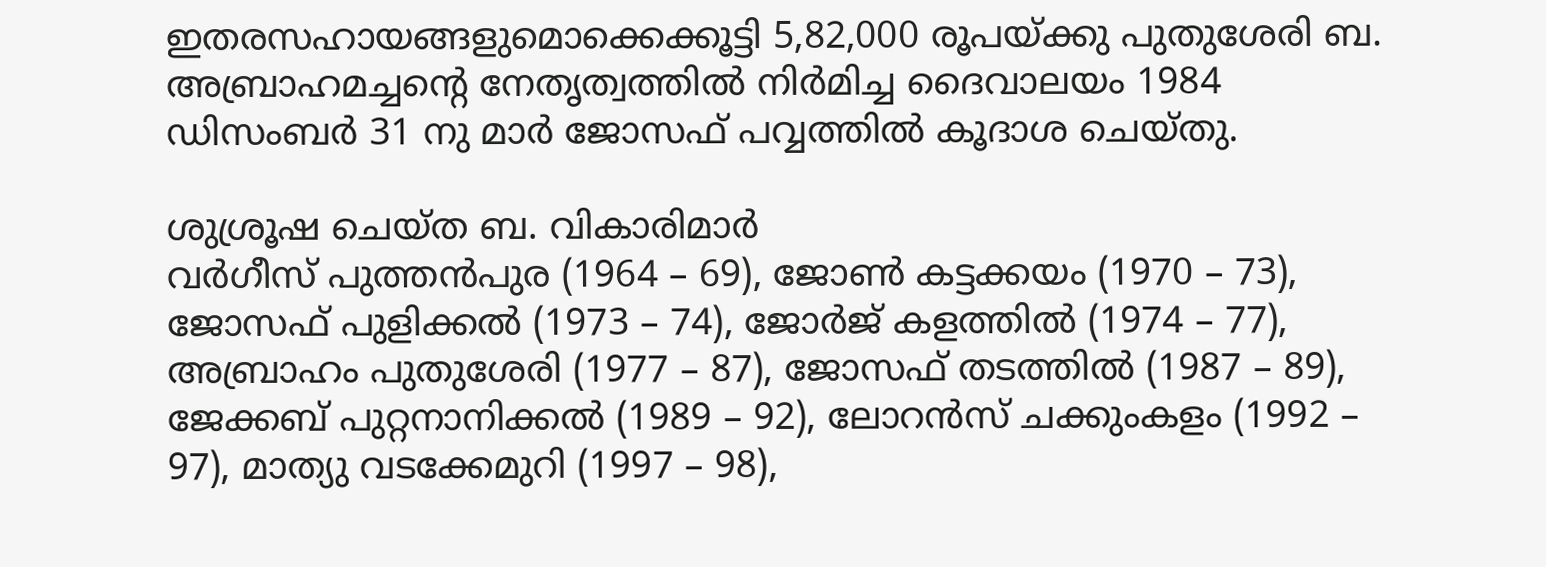ഇതരസഹായങ്ങളുമൊക്കെക്കൂട്ടി 5,82,000 രൂപയ്ക്കു പുതുശേരി ബ. അബ്രാഹമച്ചന്‍റെ നേതൃത്വത്തില്‍ നിര്‍മിച്ച ദൈവാലയം 1984 ഡിസംബര്‍ 31 നു മാര്‍ ജോസഫ് പവ്വത്തില്‍ കൂദാശ ചെയ്തു.

ശുശ്രൂഷ ചെയ്ത ബ. വികാരിമാര്‍
വര്‍ഗീസ് പുത്തന്‍പുര (1964 – 69), ജോണ്‍ കട്ടക്കയം (1970 – 73), ജോസഫ് പുളിക്കല്‍ (1973 – 74), ജോര്‍ജ് കളത്തില്‍ (1974 – 77), അബ്രാഹം പുതുശേരി (1977 – 87), ജോസഫ് തടത്തില്‍ (1987 – 89), ജേക്കബ് പുറ്റനാനിക്കല്‍ (1989 – 92), ലോറന്‍സ് ചക്കുംകളം (1992 – 97), മാത്യു വടക്കേമുറി (1997 – 98),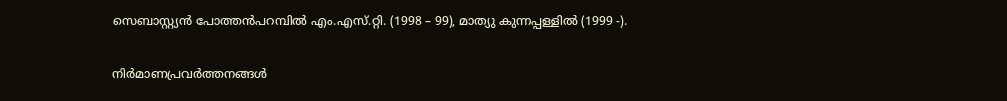സെബാസ്റ്റ്യന്‍ പോത്തന്‍പറമ്പില്‍ എം.എസ്.റ്റി. (1998 – 99), മാത്യു കുന്നപ്പള്ളില്‍ (1999 -).

നിര്‍മാണപ്രവര്‍ത്തനങ്ങള്‍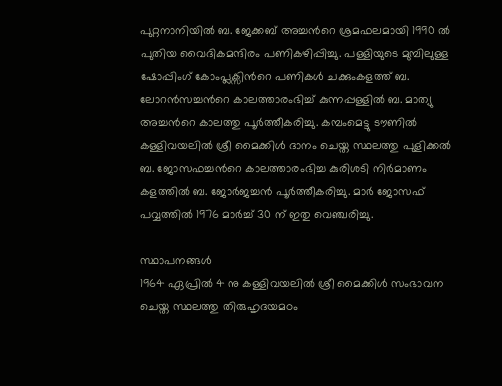പുറ്റനാനിയില്‍ ബ. ജേക്കബ് അച്ചന്‍റെ ശ്രമഫലമായി 1990 ല്‍ പുതിയ വൈദികമന്ദിരം പണികഴിപ്പിച്ചു. പള്ളിയുടെ മുമ്പിലുള്ള ഷോപ്പിംഗ് കോംപ്ലക്സിന്‍റെ പണികള്‍ ചക്കുംകളത്ത് ബ. ലോറന്‍സച്ചന്‍റെ കാലത്താരംഭിച്ച് കുന്നപ്പള്ളില്‍ ബ. മാത്യു അച്ചന്‍റെ കാലത്തു പൂര്‍ത്തീകരിച്ചു. കമ്പംമെട്ടു ടൗണില്‍ കള്ളിവയലില്‍ ശ്രീ മൈക്കിള്‍ ദാനം ചെയ്ത സ്ഥലത്തു പുളിക്കല്‍ ബ. ജോസഫച്ചന്‍റെ കാലത്താരംഭിച്ച കുരിശടി നിര്‍മാണം കളത്തില്‍ ബ. ജോര്‍ജച്ചന്‍ പൂര്‍ത്തീകരിച്ചു. മാര്‍ ജോസഫ് പവ്വത്തില്‍ 1976 മാര്‍ച്ച് 30 ന് ഇതു വെഞ്ചരിച്ചു.

സ്ഥാപനങ്ങള്‍
1964 ഏപ്രില്‍ 4 നു കള്ളിവയലില്‍ ശ്രീ മൈക്കിള്‍ സംഭാവന ചെയ്ത സ്ഥലത്തു തിരുഹൃദയമഠം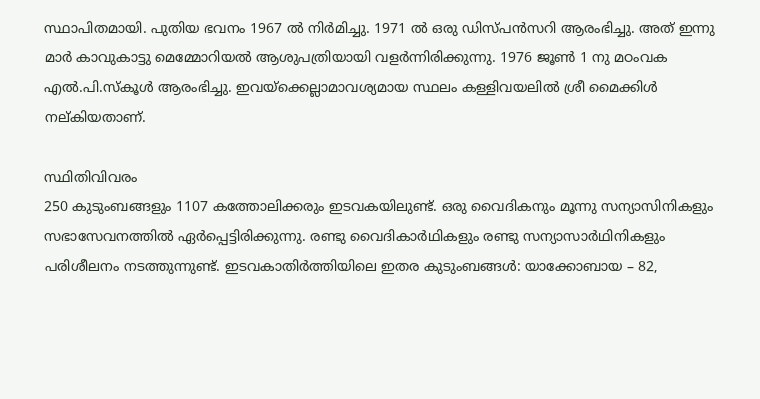സ്ഥാപിതമായി. പുതിയ ഭവനം 1967 ല്‍ നിര്‍മിച്ചു. 1971 ല്‍ ഒരു ഡിസ്പന്‍സറി ആരംഭിച്ചു. അത് ഇന്നു മാര്‍ കാവുകാട്ടു മെമ്മോറിയല്‍ ആശുപത്രിയായി വളര്‍ന്നിരിക്കുന്നു. 1976 ജൂണ്‍ 1 നു മഠംവക എല്‍.പി.സ്കൂള്‍ ആരംഭിച്ചു. ഇവയ്ക്കെല്ലാമാവശ്യമായ സ്ഥലം കള്ളിവയലില്‍ ശ്രീ മൈക്കിള്‍ നല്കിയതാണ്.

സ്ഥിതിവിവരം
250 കുടുംബങ്ങളും 1107 കത്തോലിക്കരും ഇടവകയിലുണ്ട്. ഒരു വൈദികനും മൂന്നു സന്യാസിനികളും സഭാസേവനത്തില്‍ ഏര്‍പ്പെട്ടിരിക്കുന്നു. രണ്ടു വൈദികാര്‍ഥികളും രണ്ടു സന്യാസാര്‍ഥിനികളും പരിശീലനം നടത്തുന്നുണ്ട്. ഇടവകാതിര്‍ത്തിയിലെ ഇതര കുടുംബങ്ങള്‍: യാക്കോബായ – 82,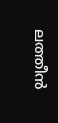ലത്തീന്‍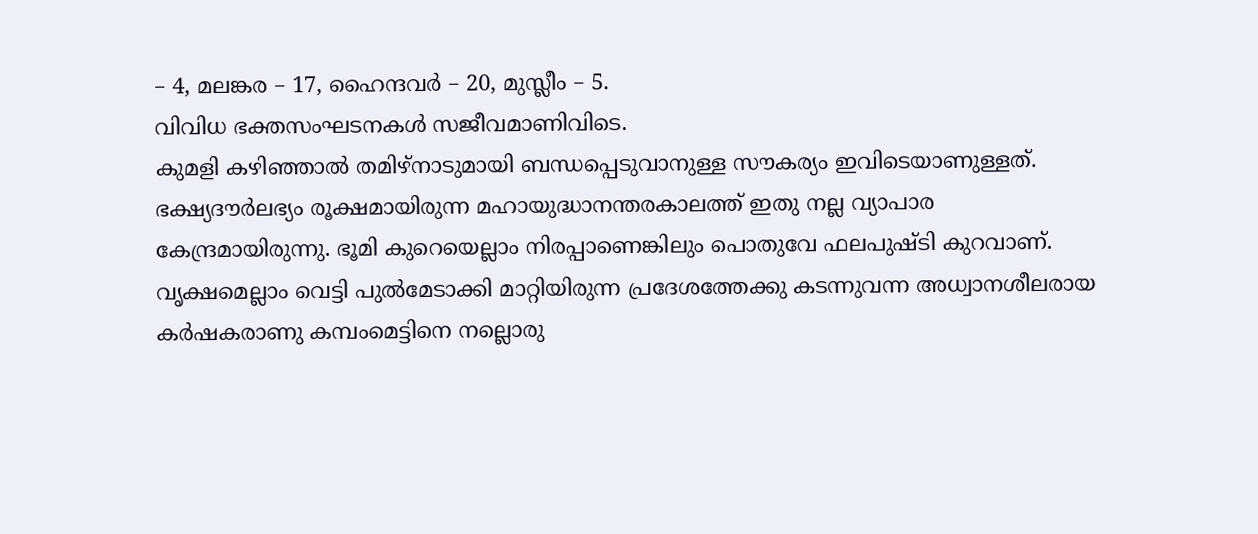– 4, മലങ്കര – 17, ഹൈന്ദവര്‍ – 20, മുസ്ലീം – 5.
വിവിധ ഭക്തസംഘടനകള്‍ സജീവമാണിവിടെ.
കുമളി കഴിഞ്ഞാല്‍ തമിഴ്നാടുമായി ബന്ധപ്പെടുവാനുള്ള സൗകര്യം ഇവിടെയാണുള്ളത്. ഭക്ഷ്യദൗര്‍ലഭ്യം രൂക്ഷമായിരുന്ന മഹായുദ്ധാനന്തരകാലത്ത് ഇതു നല്ല വ്യാപാര കേന്ദ്രമായിരുന്നു. ഭൂമി കുറെയെല്ലാം നിരപ്പാണെങ്കിലും പൊതുവേ ഫലപുഷ്ടി കുറവാണ്. വൃക്ഷമെല്ലാം വെട്ടി പുല്‍മേടാക്കി മാറ്റിയിരുന്ന പ്രദേശത്തേക്കു കടന്നുവന്ന അധ്വാനശീലരായ കര്‍ഷകരാണു കമ്പംമെട്ടിനെ നല്ലൊരു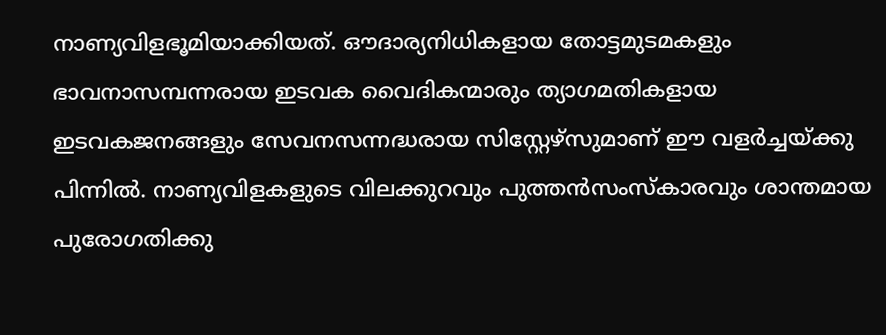നാണ്യവിളഭൂമിയാക്കിയത്. ഔദാര്യനിധികളായ തോട്ടമുടമകളും ഭാവനാസമ്പന്നരായ ഇടവക വൈദികന്മാരും ത്യാഗമതികളായ ഇടവകജനങ്ങളും സേവനസന്നദ്ധരായ സിസ്റ്റേഴ്സുമാണ് ഈ വളര്‍ച്ചയ്ക്കു പിന്നില്‍. നാണ്യവിളകളുടെ വിലക്കുറവും പുത്തന്‍സംസ്കാരവും ശാന്തമായ പുരോഗതിക്കു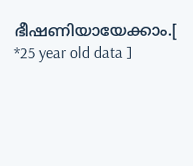ഭീഷണിയായേക്കാം.[ *25 year old data ]